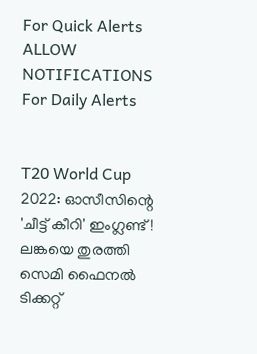For Quick Alerts
ALLOW NOTIFICATIONS
For Daily Alerts


T20 World Cup 2022: ഓസീസിന്റെ 'ചീട്ട് കീറി' ഇംഗ്ലണ്ട്! ലങ്കയെ തുരത്തി സെമി ഫൈനല്‍ ടിക്കറ്റ്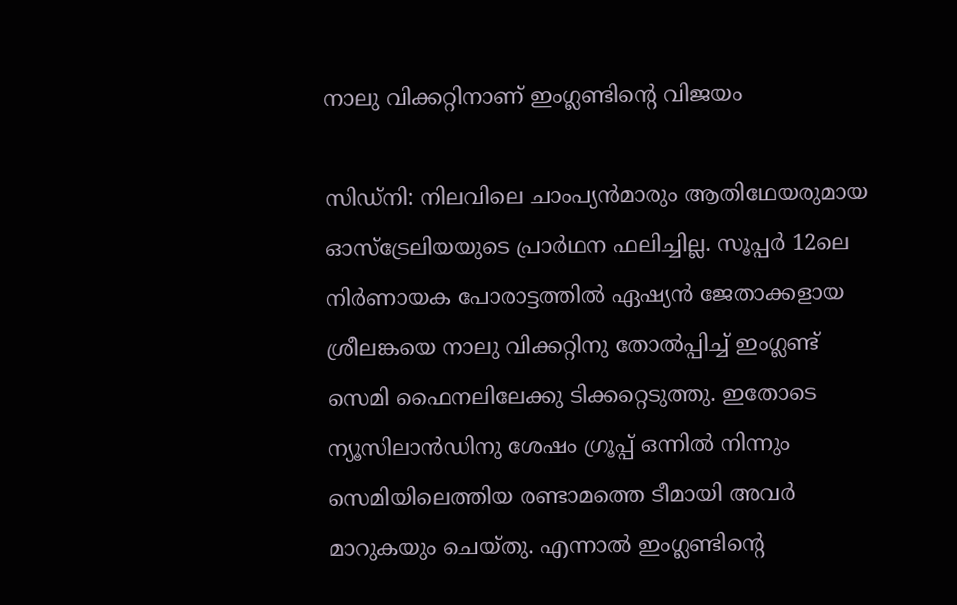നാലു വിക്കറ്റിനാണ് ഇംഗ്ലണ്ടിന്റെ വിജയം

സിഡ്‌നി: നിലവിലെ ചാംപ്യന്‍മാരും ആതിഥേയരുമായ ഓസ്‌ട്രേലിയയുടെ പ്രാര്‍ഥന ഫലിച്ചില്ല. സൂപ്പര്‍ 12ലെ നിര്‍ണായക പോരാട്ടത്തില്‍ ഏഷ്യന്‍ ജേതാക്കളായ ശ്രീലങ്കയെ നാലു വിക്കറ്റിനു തോല്‍പ്പിച്ച് ഇംഗ്ലണ്ട് സെമി ഫൈനലിലേക്കു ടിക്കറ്റെടുത്തു. ഇതോടെ ന്യൂസിലാന്‍ഡിനു ശേഷം ഗ്രൂപ്പ് ഒന്നില്‍ നിന്നും സെമിയിലെത്തിയ രണ്ടാമത്തെ ടീമായി അവര്‍ മാറുകയും ചെയ്തു. എന്നാല്‍ ഇംഗ്ലണ്ടിന്റെ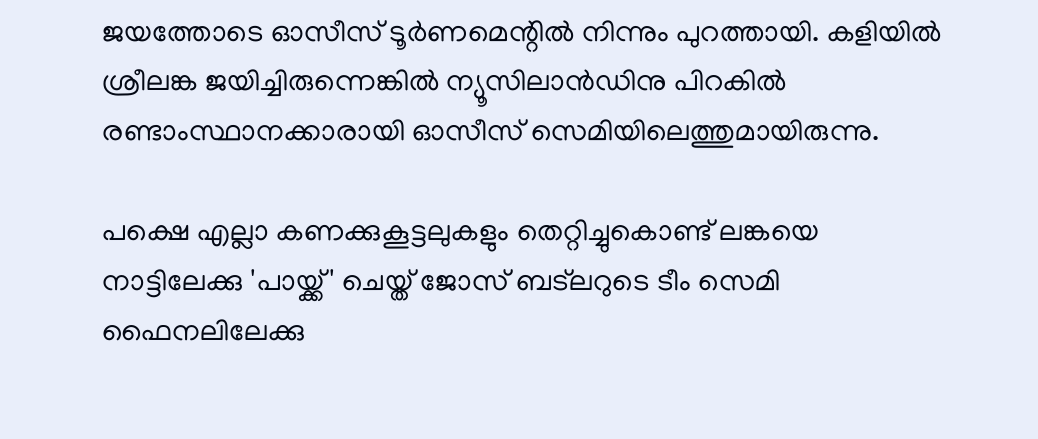ജയത്തോടെ ഓസീസ് ടൂര്‍ണമെന്റില്‍ നിന്നും പുറത്തായി. കളിയില്‍ ശ്രീലങ്ക ജയിച്ചിരുന്നെങ്കില്‍ ന്യൂസിലാന്‍ഡിനു പിറകില്‍ രണ്ടാംസ്ഥാനക്കാരായി ഓസീസ് സെമിയിലെത്തുമായിരുന്നു.

പക്ഷെ എല്ലാ കണക്കുകൂട്ടലുകളും തെറ്റിച്ചുകൊണ്ട് ലങ്കയെ നാട്ടിലേക്കു 'പായ്ക്ക്' ചെയ്ത് ജോസ് ബട്‌ലറുടെ ടീം സെമി ഫൈനലിലേക്കു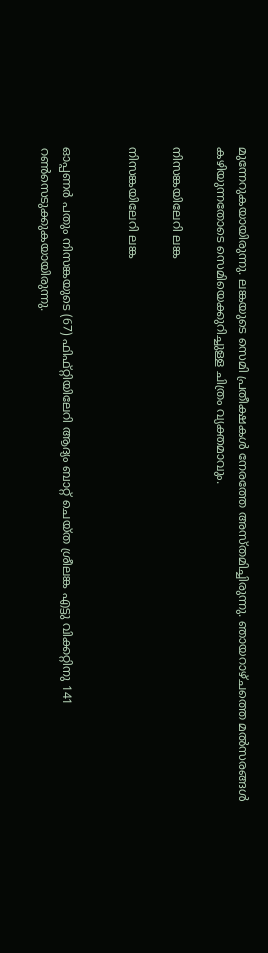മുന്നേറുകയായിരുന്നു. ലങ്കയുടെ സെമി പ്രതീക്ഷകള്‍ നേരത്തേ അസ്തമിച്ചിരുന്നു. ഞായറാഴ്ചത്തെ മല്‍സരങ്ങള്‍ കഴിയുന്നതോടെ സെമിയെക്കുറിച്ചുള്ള ചിത്രം വ്യക്തമാവും.

നിസങ്കയിലേറി ലങ്ക

നിസങ്കയിലേറി ലങ്ക


ഓപ്പണര്‍ പതും നിസങ്കയുടെ (67) ഫിഫ്റ്റിയിലേറി ആദ്യം ബാറ്റ് ചെയ്ത ശ്രീലങ്ക എട്ടു വിക്കറ്റിനു 141 റണ്‍സെടുക്കുകയായിരുന്നു.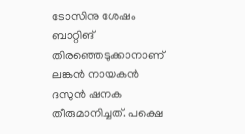ടോസിനു ശേഷം ബാറ്റിങ് തിരഞ്ഞെടുക്കാനാണ് ലങ്കന്‍ നായകന്‍ ദസുന്‍ ഷനക തീരുമാനിച്ചത്. പക്ഷെ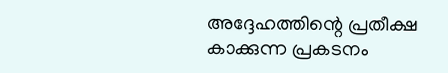അദ്ദേഹത്തിന്റെ പ്രതീക്ഷ കാക്കുന്ന പ്രകടനം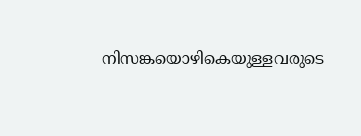നിസങ്കയൊഴികെയുള്ളവരുടെ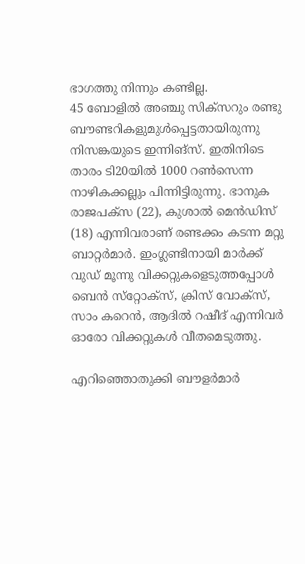ഭാഗത്തു നിന്നും കണ്ടില്ല.
45 ബോളില്‍ അഞ്ചു സിക്‌സറും രണ്ടു ബൗണ്ടറികളുമുള്‍പ്പെട്ടതായിരുന്നു നിസങ്കയുടെ ഇന്നിങ്‌സ്. ഇതിനിടെ താരം ടി20യില്‍ 1000 റണ്‍സെന്ന നാഴികക്കല്ലും പിന്നിട്ടിരുന്നു. ഭാനുക രാജപക്‌സ (22), കുശാല്‍ മെന്‍ഡിസ് (18) എന്നിവരാണ് രണ്ടക്കം കടന്ന മറ്റു ബാറ്റര്‍മാര്‍. ഇംഗ്ലണ്ടിനായി മാര്‍ക്ക് വുഡ് മൂന്നു വിക്കറ്റുകളെടുത്തപ്പോള്‍ ബെന്‍ സ്‌റ്റോക്‌സ്, ക്രിസ് വോക്‌സ്, സാം കറെന്‍, ആദില്‍ റഷീദ് എന്നിവര്‍ ഓരോ വിക്കറ്റുകള്‍ വീതമെടുത്തു.

എറിഞ്ഞൊതുക്കി ബൗളര്‍മാര്‍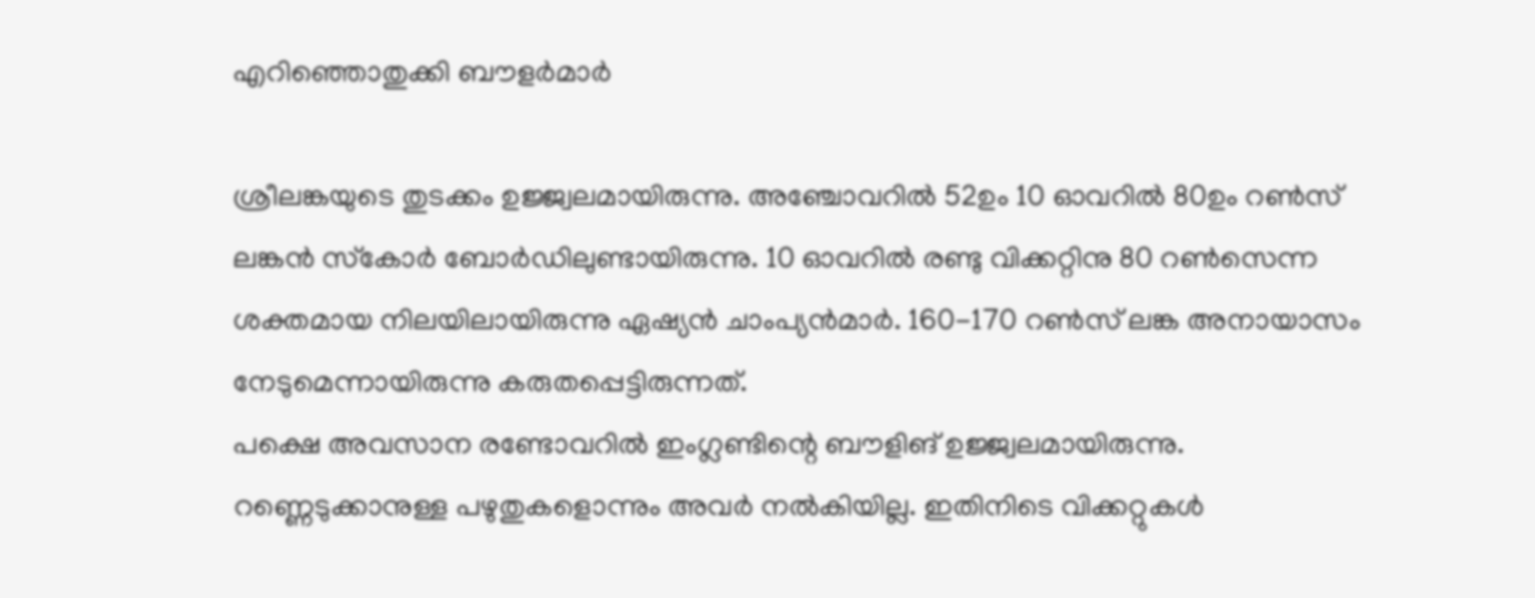എറിഞ്ഞൊതുക്കി ബൗളര്‍മാര്‍

ശ്രീലങ്കയുടെ തുടക്കം ഉജ്ജ്വലമായിരുന്നു. അഞ്ചോവറില്‍ 52ഉം 10 ഓവറില്‍ 80ഉം റണ്‍സ് ലങ്കന്‍ സ്‌കോര്‍ ബോര്‍ഡിലുണ്ടായിരുന്നു. 10 ഓവറില്‍ രണ്ടു വിക്കറ്റിനു 80 റണ്‍സെന്ന ശക്തമായ നിലയിലായിരുന്നു ഏഷ്യന്‍ ചാംപ്യന്‍മാര്‍. 160-170 റണ്‍സ് ലങ്ക അനായാസം നേടുമെന്നായിരുന്നു കരുതപ്പെട്ടിരുന്നത്.
പക്ഷെ അവസാന രണ്ടോവറില്‍ ഇംഗ്ലണ്ടിന്റെ ബൗളിങ് ഉജ്ജ്വലമായിരുന്നു. റണ്ണെടുക്കാനുള്ള പഴുതുകളൊന്നും അവര്‍ നല്‍കിയില്ല. ഇതിനിടെ വിക്കറ്റുകള്‍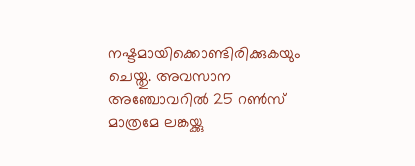നഷ്ടമായിക്കൊണ്ടിരിക്കുകയും ചെയ്തു. അവസാന അഞ്ചോവറില്‍ 25 റണ്‍സ് മാത്രമേ ലങ്കയ്ക്കു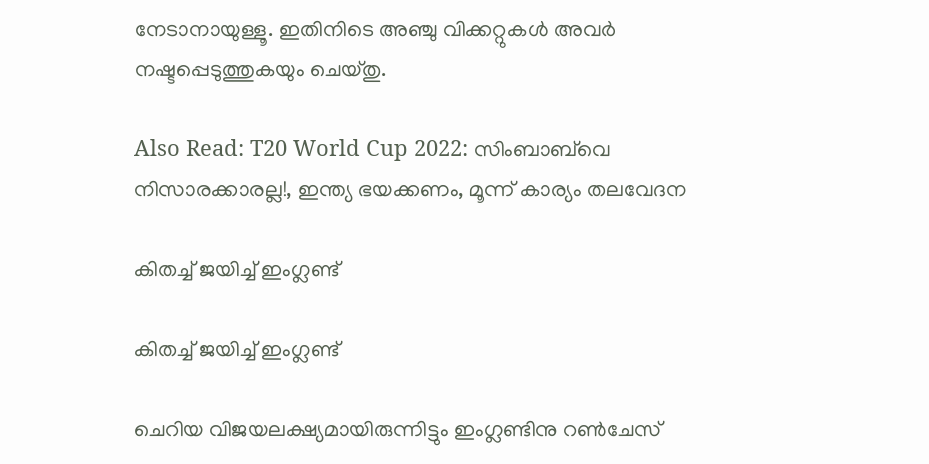നേടാനായുള്ളൂ. ഇതിനിടെ അഞ്ചു വിക്കറ്റുകള്‍ അവര്‍ നഷ്ടപ്പെടുത്തുകയും ചെയ്തു.

Also Read: T20 World Cup 2022: സിംബാബ്‌വെ നിസാരക്കാരല്ല!, ഇന്ത്യ ഭയക്കണം, മൂന്ന് കാര്യം തലവേദന

കിതച്ച് ജയിച്ച് ഇംഗ്ലണ്ട്

കിതച്ച് ജയിച്ച് ഇംഗ്ലണ്ട്

ചെറിയ വിജയലക്ഷ്യമായിരുന്നിട്ടും ഇംഗ്ലണ്ടിനു റണ്‍ചേസ്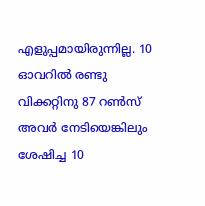എളുപ്പമായിരുന്നില്ല. 10 ഓവറില്‍ രണ്ടു വിക്കറ്റിനു 87 റണ്‍സ് അവര്‍ നേടിയെങ്കിലും ശേഷിച്ച 10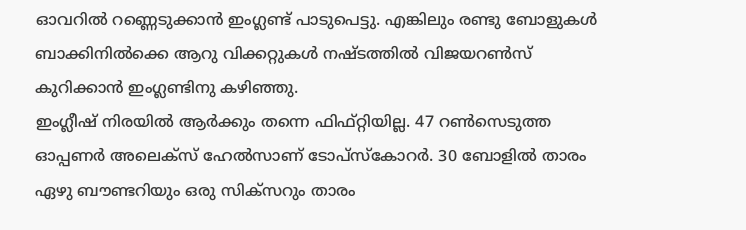ഓവറില്‍ റണ്ണെടുക്കാന്‍ ഇംഗ്ലണ്ട് പാടുപെട്ടു. എങ്കിലും രണ്ടു ബോളുകള്‍ ബാക്കിനില്‍ക്കെ ആറു വിക്കറ്റുകള്‍ നഷ്ടത്തില്‍ വിജയറണ്‍സ് കുറിക്കാന്‍ ഇംഗ്ലണ്ടിനു കഴിഞ്ഞു.
ഇംഗ്ലീഷ് നിരയില്‍ ആര്‍ക്കും തന്നെ ഫിഫ്റ്റിയില്ല. 47 റണ്‍സെടുത്ത ഓപ്പണര്‍ അലെക്‌സ് ഹേല്‍സാണ് ടോപ്‌സ്‌കോറര്‍. 30 ബോളില്‍ താരം ഏഴു ബൗണ്ടറിയും ഒരു സിക്‌സറും താരം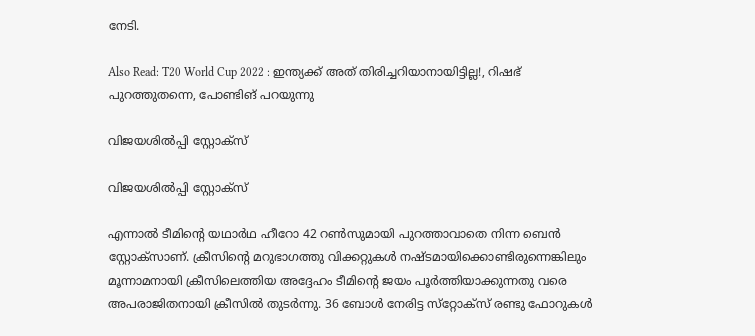നേടി.

Also Read: T20 World Cup 2022 : ഇന്ത്യക്ക് അത് തിരിച്ചറിയാനായിട്ടില്ല!, റിഷഭ് പുറത്തുതന്നെ, പോണ്ടിങ് പറയുന്നു

വിജയശില്‍പ്പി സ്റ്റോക്സ്

വിജയശില്‍പ്പി സ്റ്റോക്സ്

എന്നാല്‍ ടീമിന്റെ യഥാര്‍ഥ ഹീറോ 42 റണ്‍സുമായി പുറത്താവാതെ നിന്ന ബെന്‍ സ്റ്റോക്‌സാണ്. ക്രീസിന്റെ മറുഭാഗത്തു വിക്കറ്റുകള്‍ നഷ്ടമായിക്കൊണ്ടിരുന്നെങ്കിലും മൂന്നാമനായി ക്രീസിലെത്തിയ അദ്ദേഹം ടീമിന്റെ ജയം പൂര്‍ത്തിയാക്കുന്നതു വരെ അപരാജിതനായി ക്രീസില്‍ തുടര്‍ന്നു. 36 ബോള്‍ നേരിട്ട സ്‌റ്റോക്‌സ് രണ്ടു ഫോറുകള്‍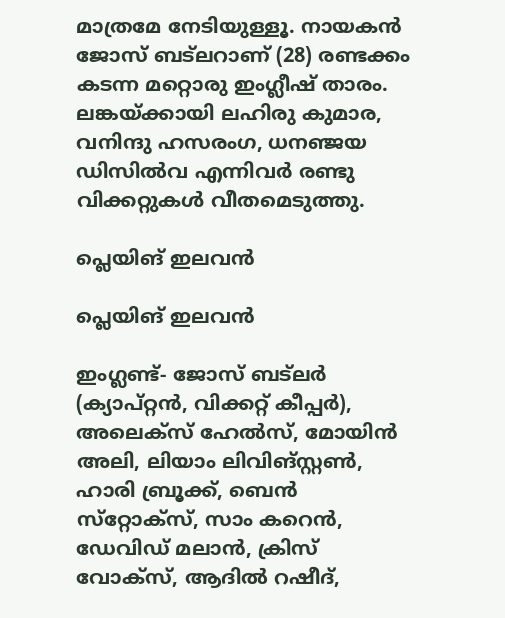മാത്രമേ നേടിയുള്ളൂ. നായകന്‍ ജോസ് ബട്‌ലറാണ് (28) രണ്ടക്കം കടന്ന മറ്റൊരു ഇംഗ്ലീഷ് താരം. ലങ്കയ്ക്കായി ലഹിരു കുമാര, വനിന്ദു ഹസരംഗ, ധനഞ്ജയ ഡിസില്‍വ എന്നിവര്‍ രണ്ടു വിക്കറ്റുകള്‍ വീതമെടുത്തു.

പ്ലെയിങ് ഇലവന്‍

പ്ലെയിങ് ഇലവന്‍

ഇംഗ്ലണ്ട്- ജോസ് ബട്‌ലര്‍ (ക്യാപ്റ്റന്‍, വിക്കറ്റ് കീപ്പര്‍), അലെക്‌സ് ഹേല്‍സ്, മോയിന്‍ അലി, ലിയാം ലിവിങ്‌സ്റ്റണ്‍, ഹാരി ബ്രൂക്ക്, ബെന്‍ സ്‌റ്റോക്‌സ്, സാം കറെന്‍, ഡേവിഡ് മലാന്‍, ക്രിസ് വോക്‌സ്, ആദില്‍ റഷീദ്,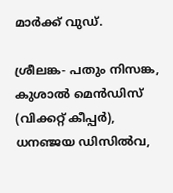മാര്‍ക്ക് വുഡ്.

ശ്രീലങ്ക- പതും നിസങ്ക, കുശാല്‍ മെന്‍ഡിസ് (വിക്കറ്റ് കീപ്പര്‍), ധനഞ്ജയ ഡിസില്‍വ,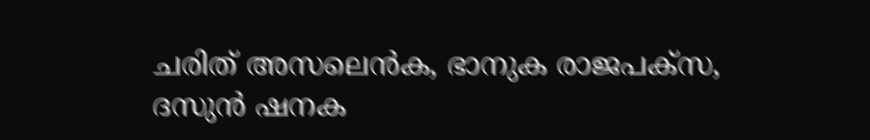ചരിത് അസലെന്‍ക, ഭാനുക രാജപക്‌സ, ദസുന്‍ ഷനക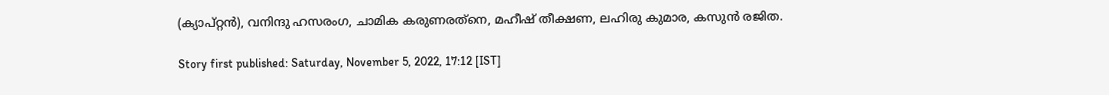(ക്യാപ്റ്റന്‍), വനിന്ദു ഹസരംഗ, ചാമിക കരുണരത്‌നെ, മഹീഷ് തീക്ഷണ, ലഹിരു കുമാര, കസുന്‍ രജിത.

Story first published: Saturday, November 5, 2022, 17:12 [IST]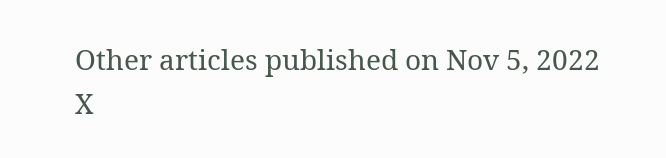Other articles published on Nov 5, 2022
X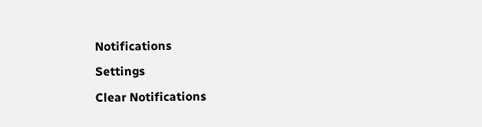Notifications
Settings
Clear Notifications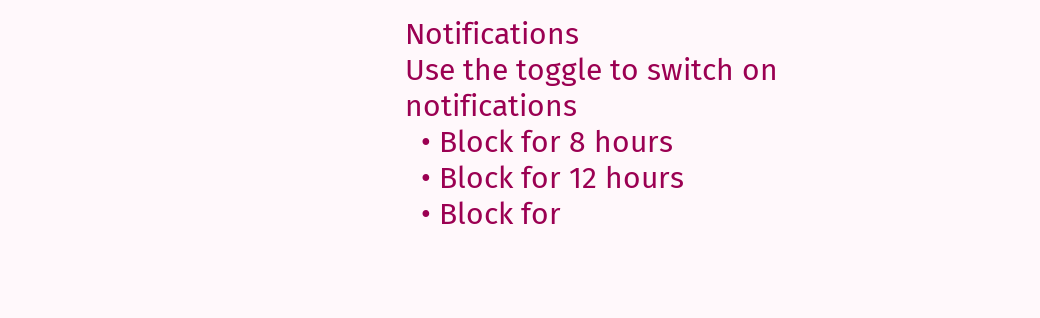Notifications
Use the toggle to switch on notifications
  • Block for 8 hours
  • Block for 12 hours
  • Block for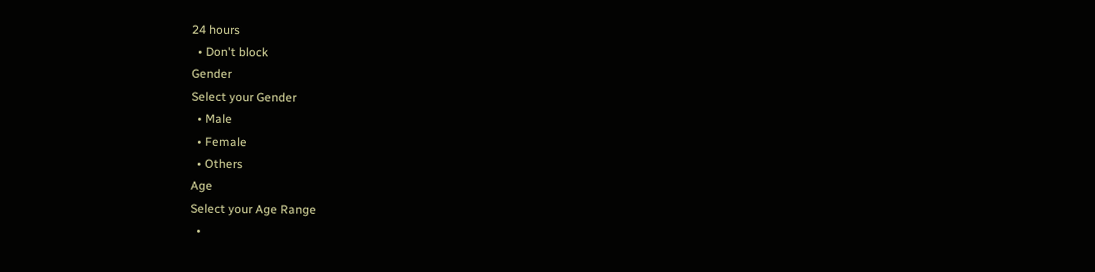24 hours
  • Don't block
Gender
Select your Gender
  • Male
  • Female
  • Others
Age
Select your Age Range
  •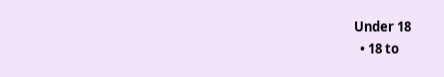Under 18
  • 18 to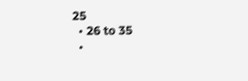25
  • 26 to 35
  •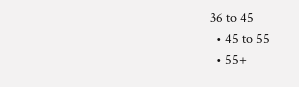36 to 45
  • 45 to 55
  • 55+